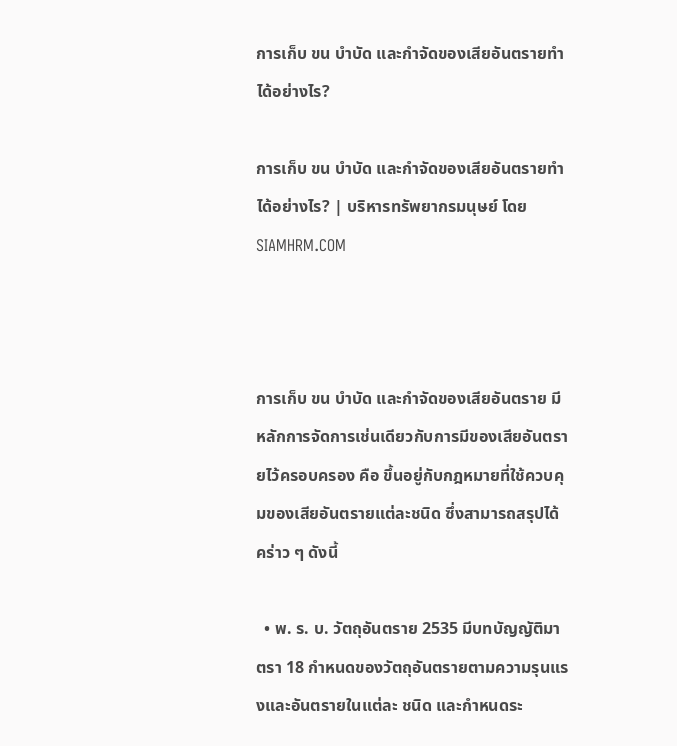การเก็บ ขน บำบัด และกำจัดของเสียอันตรายทำได้อย่างไร?

การเก็บ ขน บำบัด และกำจัดของเสียอันตรายทำได้อย่างไร? | บริหารทรัพยากรมนุษย์ โดย SIAMHRM.COM



การเก็บ ขน บำบัด และกำจัดของเสียอันตราย มีหลักการจัดการเช่นเดียวกับการมีของเสียอันตรายไว้ครอบครอง คือ ขึ้นอยู่กับกฎหมายที่ใช้ควบคุมของเสียอันตรายแต่ละชนิด ซึ่งสามารถสรุปได้คร่าว ๆ ดังนี้

  • พ. ร. บ. วัตถุอันตราย 2535 มีบทบัญญัติมาตรา 18 กำหนดของวัตถุอันตรายตามความรุนแรงและอันตรายในแต่ละ ชนิด และกำหนดระ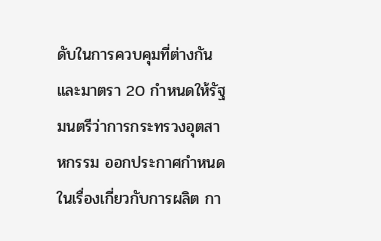ดับในการควบคุมที่ต่างกัน และมาตรา 20 กำหนดให้รัฐมนตรีว่าการกระทรวงอุตสาหกรรม ออกประกาศกำหนดในเรื่องเกี่ยวกับการผลิต กา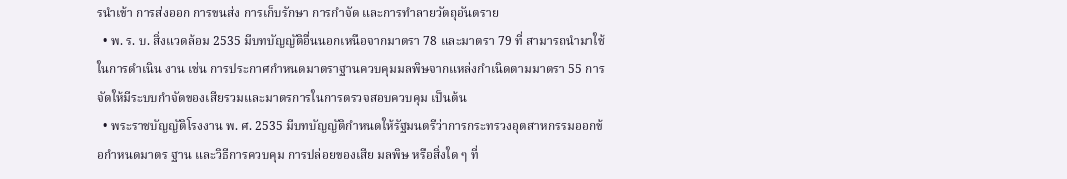รนำเข้า การส่งออก การขนส่ง การเก็บรักษา การกำจัด และการทำลายวัตถุอันตราย
  • พ. ร. บ. สิ่งแวดล้อม 2535 มีบทบัญญัติอื่นนอกเหนือจากมาตรา 78 และมาตรา 79 ที่ สามารถนำมาใช้ในการดำเนิน งาน เช่น การประกาศกำหนดมาตราฐานควบคุมมลพิษจากแหล่งกำเนิดตามมาตรา 55 การจัดให้มีระบบกำจัดของเสียรวมและมาตรการในการตรวจสอบควบคุม เป็นต้น
  • พระราชบัญญัติโรงงาน พ. ศ. 2535 มีบทบัญญัติกำหนดให้รัฐมนตรีว่าการกระทรวงอุตสาหกรรมออกข้อกำหนดมาตร ฐาน และวิธีการควบคุม การปล่อยของเสีย มลพิษ หรือสิ่งใด ๆ ที่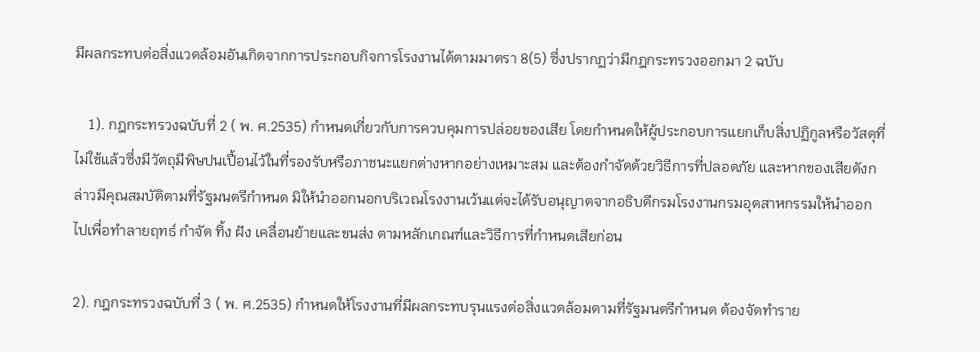มีผลกระทบต่อสิ่งแวดล้อมอันเกิดจากการประกอบกิจการโรงงานได้ตามมาตรา 8(5) ซึ่งปรากฏว่ามีกฎกระทรวงออกมา 2 ฉบับ

    1). กฎกระทรวงฉบับที่ 2 ( พ. ศ.2535) กำหนดเกี่ยวกับการควบคุมการปล่อยของเสีย โดยกำหนดให้ผู้ประกอบการแยกเก็บสิ่งปฏิกูลหรือวัสดุที่ไม่ใช้แล้วซึ่งมีวัตถุมีพิษปนเปื้อนไว้ในที่รองรับหรือภาชนะแยกต่างหากอย่างเหมาะสม และต้องกำจัดด้วยวิธีการที่ปลอดภัย และหากของเสียดังกล่าวมีคุณสมบัติตามที่รัฐมนตรีกำหนด มิให้นำออกนอกบริเวณโรงงานเว้นแต่จะได้รับอนุญาตจากอธิบดีกรมโรงงานกรมอุตสาหกรรมให้นำออกไปเพื่อทำลายฤทธ์ กำจัด ทิ้ง ฝัง เคลื่อนย้ายและขนส่ง ตามหลักเกณฑ์และวิธีการที่กำหนดเสียก่อน

2). กฎกระทรวงฉบับที่ 3 ( พ. ศ.2535) กำหนดให้โรงงานที่มีผลกระทบรุนแรงต่อสิ่งแวดล้อมตามที่รัฐมนตรีกำหนด ต้องจัดทำราย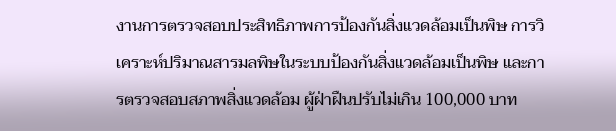งานการตรวจสอบประสิทธิภาพการป้องกันสิ่งแวดล้อมเป็นพิษ การวิเคราะห์ปริมาณสารมลพิษในระบบป้องกันสิ่งแวดล้อมเป็นพิษ และการตรวจสอบสภาพสิ่งแวดล้อม ผู้ฝ่าฝืนปรับไม่เกิน 100,000 บาท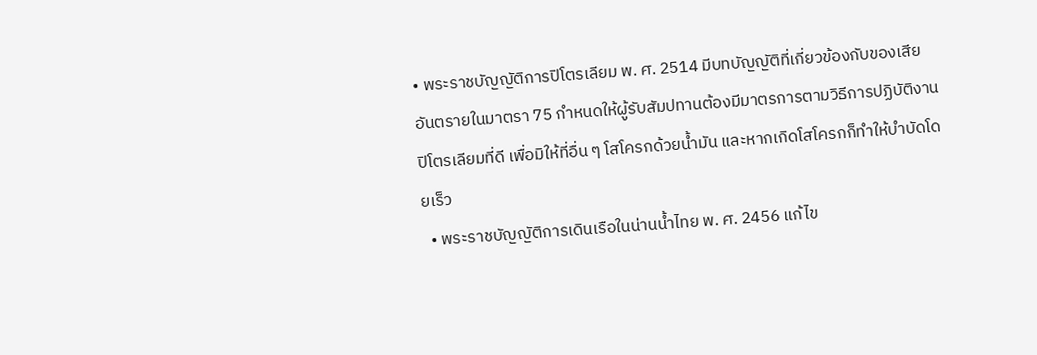• พระราชบัญญัติการปิโตรเลียม พ. ศ. 2514 มีบทบัญญัติที่เกี่ยวข้องกับของเสียอันตรายในมาตรา 75 กำหนดให้ผู้รับสัมปทานต้องมีมาตรการตามวิธีการปฏิบัติงานปิโตรเลียมที่ดี เพื่อมิให้ที่อื่น ๆ โสโครกด้วยน้ำมัน และหากเกิดโสโครกก็ทำให้บำบัดโดยเร็ว
  • พระราชบัญญัติการเดินเรือในน่านน้ำไทย พ. ศ. 2456 แก้ไข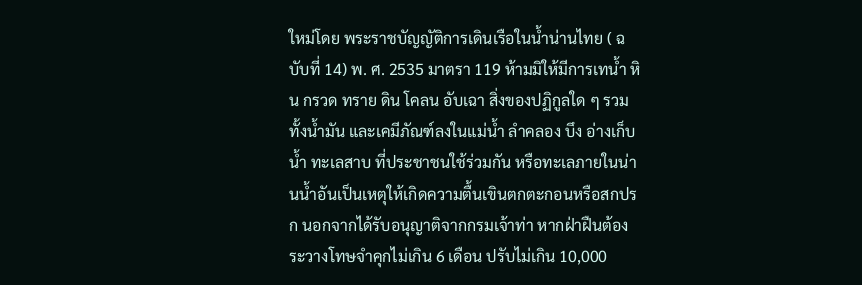ใหม่โดย พระราชบัญญัติการเดินเรือในน้ำน่านไทย ( ฉบับที่ 14) พ. ศ. 2535 มาตรา 119 ห้ามมิให้มีการเทน้ำ หิน กรวด ทราย ดิน โคลน อับเฉา สิ่งของปฏิกูลใด ๆ รวมทั้งน้ำมัน และเคมีภัณฑ์ลงในแม่น้ำ ลำคลอง บึง อ่างเก็บน้ำ ทะเลสาบ ที่ประชาชนใช้ร่วมกัน หรือทะเลภายในน่านน้ำอันเป็นเหตุให้เกิดความตื้นเขินตกตะกอนหรือสกปรก นอกจากได้รับอนุญาติจากกรมเจ้าท่า หากฝ่าฝืนต้องระวางโทษจำคุกไม่เกิน 6 เดือน ปรับไม่เกิน 10,000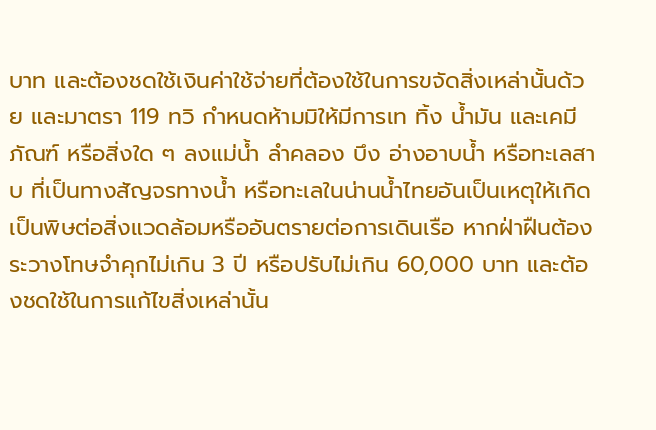บาท และต้องชดใช้เงินค่าใช้จ่ายที่ต้องใช้ในการขจัดสิ่งเหล่านั้นด้วย และมาตรา 119 ทวิ กำหนดห้ามมิให้มีการเท ทิ้ง น้ำมัน และเคมีภัณฑ์ หรือสิ่งใด ๆ ลงแม่น้ำ ลำคลอง บึง อ่างอาบน้ำ หรือทะเลสาบ ที่เป็นทางสัญจรทางน้ำ หรือทะเลในน่านน้ำไทยอันเป็นเหตุให้เกิดเป็นพิษต่อสิ่งแวดล้อมหรืออันตรายต่อการเดินเรือ หากฝ่าฝืนต้องระวางโทษจำคุกไม่เกิน 3 ปี หรือปรับไม่เกิน 60,000 บาท และต้องชดใช้ในการแก้ไขสิ่งเหล่านั้น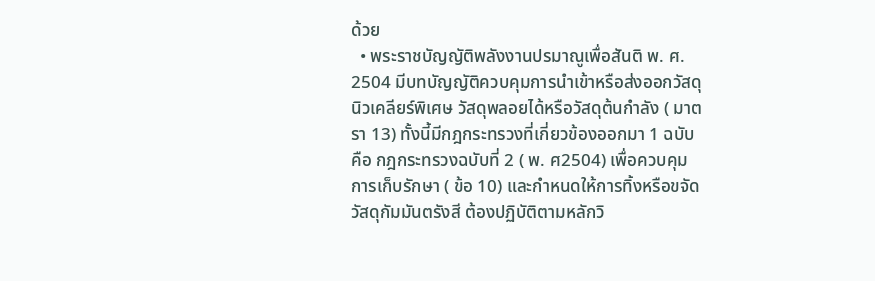ด้วย
  • พระราชบัญญัติพลังงานปรมาณูเพื่อสันติ พ. ศ. 2504 มีบทบัญญัติควบคุมการนำเข้าหรือส่งออกวัสดุนิวเคลียร์พิเศษ วัสดุพลอยได้หรือวัสดุต้นกำลัง ( มาตรา 13) ทั้งนี้มีกฎกระทรวงที่เกี่ยวข้องออกมา 1 ฉบับ คือ กฎกระทรวงฉบับที่ 2 ( พ. ศ2504) เพื่อควบคุมการเก็บรักษา ( ข้อ 10) และกำหนดให้การทิ้งหรือขจัดวัสดุกัมมันตรังสี ต้องปฏิบัติตามหลักวิ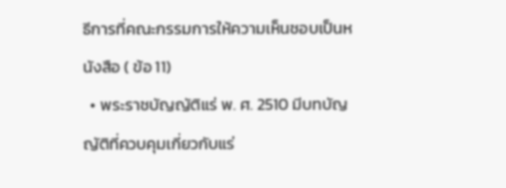ธีการที่คณะกรรมการให้ความเห็นชอบเป็นหนังสือ ( ข้อ 11)
  • พระราชบัญญัติแร่ พ. ศ. 2510 มีบทบัญญัติที่ควบคุมเกี่ยวกับแร่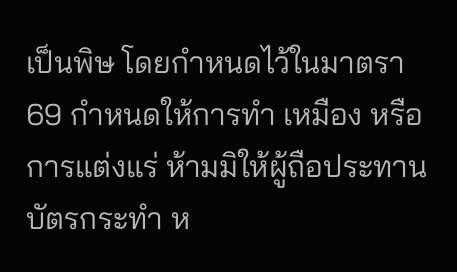เป็นพิษ โดยกำหนดไว้ในมาตรา 69 กำหนดให้การทำ เหมือง หรือการแต่งแร่ ห้ามมิให้ผู้ถือประทานบัตรกระทำ ห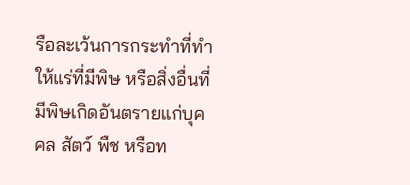รือละเว้นการกระทำที่ทำให้แร่ที่มีพิษ หรือสิ่งอื่นที่มีพิษเกิดอันตรายแก่บุคคล สัตว์ พืช หรือท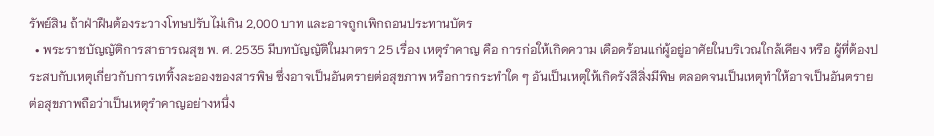รัพย์สิน ถ้าฝ่าฝืนต้องระวางโทษปรับไม่เกิน 2,000 บาท และอาจถูกเพิกถอนประทานบัตร
  • พระราชบัญญัติการสาธารณสุข พ. ศ. 2535 มีบทบัญญัติในมาตรา 25 เรื่อง เหตุรำคาญ คือ การก่อให้เกิดความ เดือดร้อนแก่ผู้อยู่อาศัยในบริเวณใกล้เคียง หรือ ผู้ที่ต้องประสบกับเหตุเกี่ยวกับการเททิ้งละอองของสารพิษ ซึ่งอาจเป็นอันตรายต่อสุขภาพ หรือการกระทำใด ๆ อันเป็นเหตุให้เกิดรังสีสิ่งมีพิษ ตลอดจนเป็นเหตุทำให้อาจเป็นอันตรายต่อสุขภาพถือว่าเป็นเหตุรำคาญอย่างหนึ่ง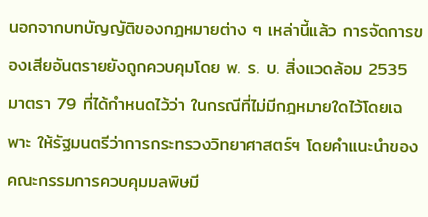นอกจากบทบัญญัติของกฎหมายต่าง ๆ เหล่านี้แล้ว การจัดการของเสียอันตรายยังถูกควบคุมโดย พ. ร. บ. สิ่งแวดล้อม 2535 มาตรา 79 ที่ได้กำหนดไว้ว่า ในกรณีที่ไม่มีกฎหมายใดไว้โดยเฉพาะ ให้รัฐมนตรีว่าการกระทรวงวิทยาศาสตร์ฯ โดยคำแนะนำของคณะกรรมการควบคุมมลพิษมี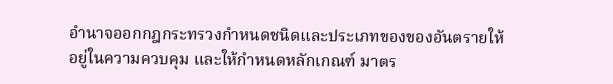อำนาจออกกฎกระทรวงกำหนดชนิดและประเภทของของอันตรายให้อยู่ในความควบคุม และให้กำหนดหลักเกณฑ์ มาตร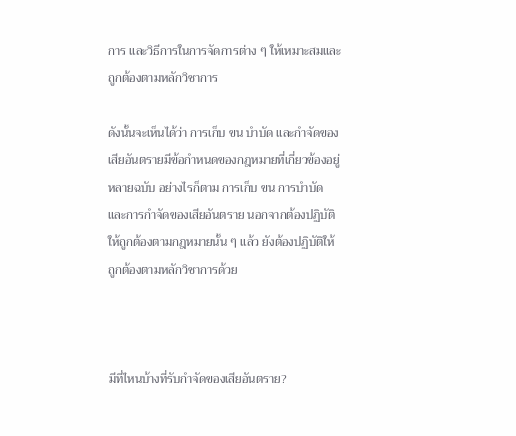การ และวิธีการในการจัดการต่าง ๆ ให้เหมาะสมและถูกต้องตามหลักวิชาการ

ดังนั้นจะเห็นได้ว่า การเก็บ ขน บำบัด และกำจัดของเสียอันตรายมีข้อกำหนดของกฎหมายที่เกี่ยวข้องอยู่หลายฉบับ อย่างไรก็ตาม การเก็บ ขน การบำบัด และการกำจัดของเสียอันตราย นอกจากต้องปฏิบัติให้ถูกต้องตามกฎหมายนั้น ๆ แล้ว ยังต้องปฏิบัติให้ถูกต้องตามหลักวิชาการด้วย



มีที่ไหนบ้างที่รับกำจัดของเสียอันตราย?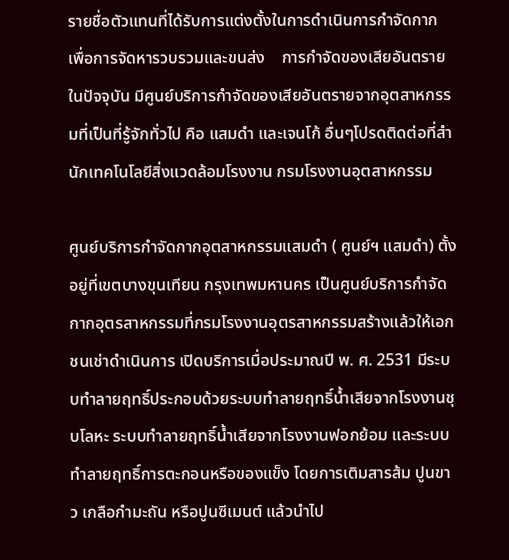รายชื่อตัวแทนที่ได้รับการแต่งตั้งในการดำเนินการกำจัดกาก เพื่อการจัดหารวบรวมและขนส่ง    การกำจัดของเสียอันตรายในปัจจุบัน มีศูนย์บริการกำจัดของเสียอันตรายจากอุตสาหกรรมที่เป็นที่รู้จักทั่วไป คือ แสมดำ และเจนโก้ อื่นๆโปรดติดต่อที่สำนักเทคโนโลยีสิ่งแวดล้อมโรงงาน กรมโรงงานอุตสาหกรรม

ศูนย์บริการกำจัดกากอุตสาหกรรมแสมดำ ( ศูนย์ฯ แสมดำ) ตั้งอยู่ที่เขตบางขุนเทียน กรุงเทพมหานคร เป็นศูนย์บริการกำจัดกากอุตรสาหกรรมที่กรมโรงงานอุตรสาหกรรมสร้างแล้วให้เอกชนเช่าดำเนินการ เปิดบริการเมื่อประมาณปี พ. ศ. 2531 มีระบบทำลายฤทธิ์ประกอบด้วยระบบทำลายฤทธิ์น้ำเสียจากโรงงานชุบโลหะ ระบบทำลายฤทธิ์น้ำเสียจากโรงงานฟอกย้อม และระบบทำลายฤทธิ์การตะกอนหรือของแข็ง โดยการเติมสารส้ม ปูนขาว เกลือกำมะถัน หรือปูนซีเมนต์ แล้วนำไป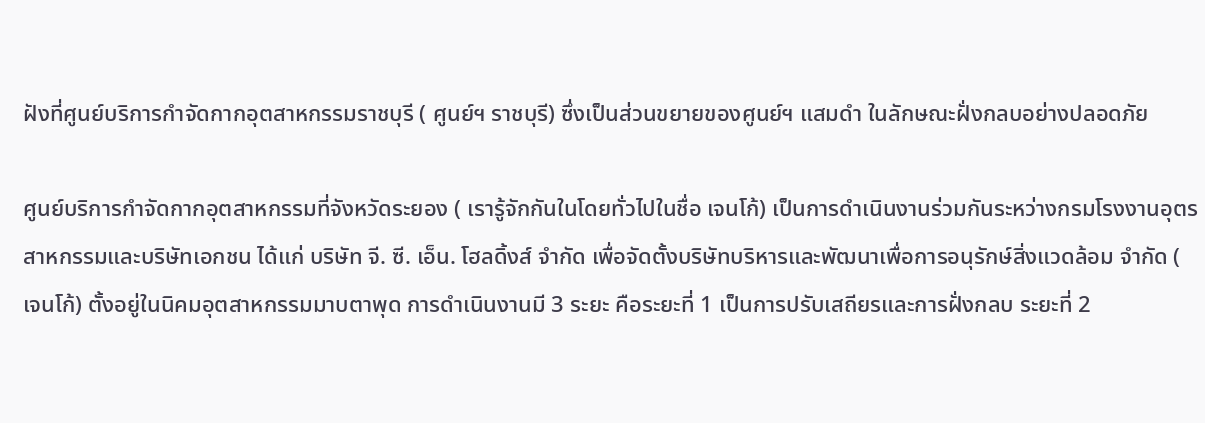ฝังที่ศูนย์บริการกำจัดกากอุตสาหกรรมราชบุรี ( ศูนย์ฯ ราชบุรี) ซึ่งเป็นส่วนขยายของศูนย์ฯ แสมดำ ในลักษณะฝั่งกลบอย่างปลอดภัย

ศูนย์บริการกำจัดกากอุตสาหกรรมที่จังหวัดระยอง ( เรารู้จักกันในโดยทั่วไปในชื่อ เจนโก้) เป็นการดำเนินงานร่วมกันระหว่างกรมโรงงานอุตรสาหกรรมและบริษัทเอกชน ได้แก่ บริษัท จี. ซี. เอ็น. โฮลดิ้งส์ จำกัด เพื่อจัดตั้งบริษัทบริหารและพัฒนาเพื่อการอนุรักษ์สิ่งแวดล้อม จำกัด ( เจนโก้) ตั้งอยู่ในนิคมอุตสาหกรรมมาบตาพุด การดำเนินงานมี 3 ระยะ คือระยะที่ 1 เป็นการปรับเสถียรและการฝั่งกลบ ระยะที่ 2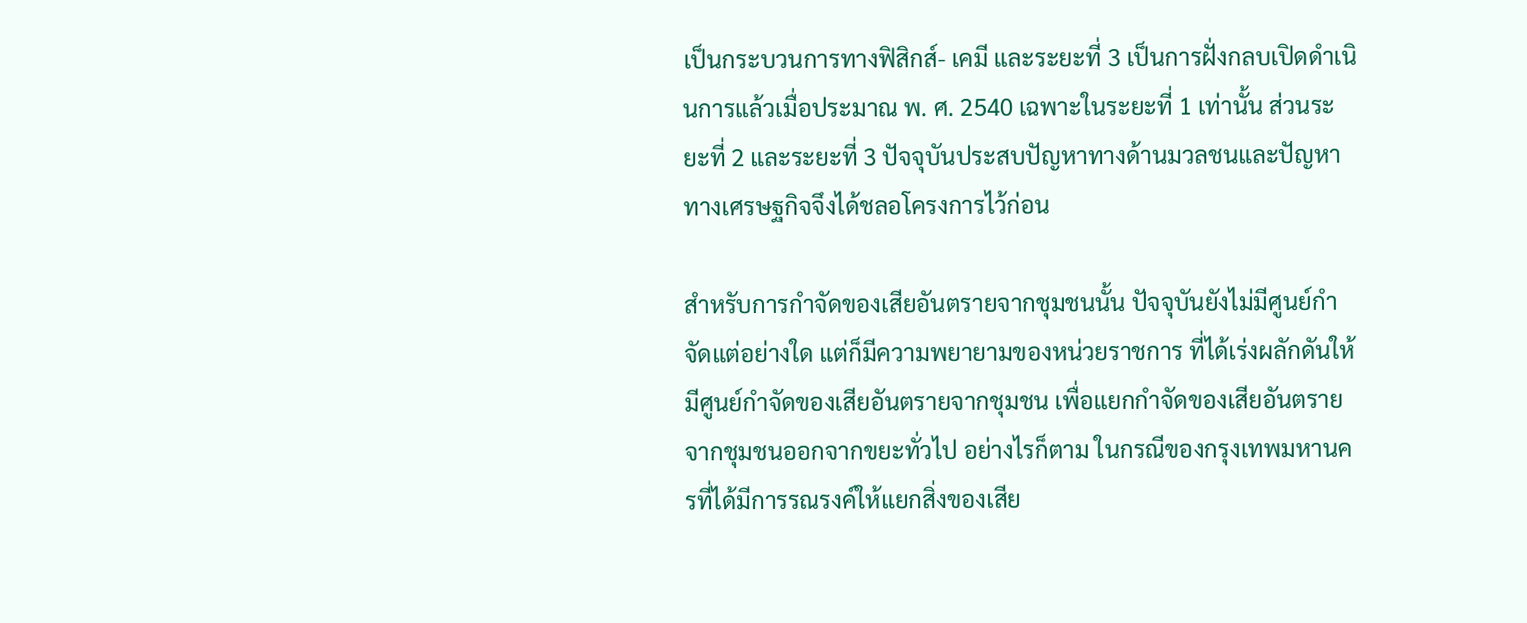เป็นกระบวนการทางฟิสิกส์- เคมี และระยะที่ 3 เป็นการฝั่งกลบเปิดดำเนินการแล้วเมื่อประมาณ พ. ศ. 2540 เฉพาะในระยะที่ 1 เท่านั้น ส่วนระยะที่ 2 และระยะที่ 3 ปัจจุบันประสบปัญหาทางด้านมวลชนและปัญหาทางเศรษฐกิจจึงได้ชลอโครงการไว้ก่อน

สำหรับการกำจัดของเสียอันตรายจากชุมชนนั้น ปัจจุบันยังไม่มีศูนย์กำจัดแต่อย่างใด แต่ก็มีความพยายามของหน่วยราชการ ที่ได้เร่งผลักดันให้มีศูนย์กำจัดของเสียอันตรายจากชุมชน เพื่อแยกกำจัดของเสียอันตรายจากชุมชนออกจากขยะทั่วไป อย่างไรก็ตาม ในกรณีของกรุงเทพมหานครที่ได้มีการรณรงค์ให้แยกสิ่งของเสีย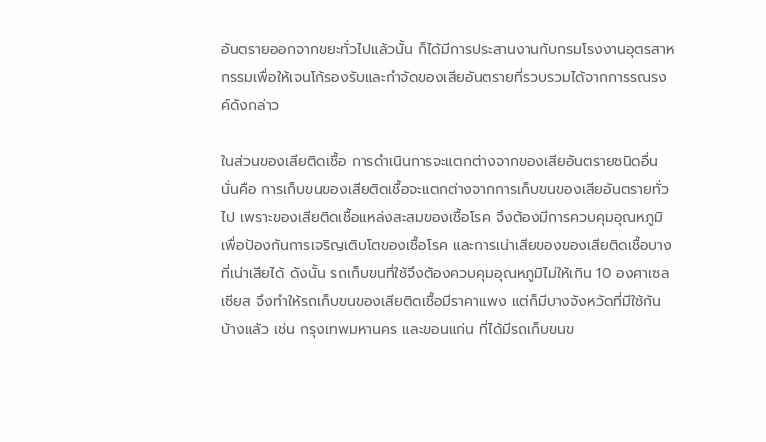อันตรายออกจากขยะทั่วไปแล้วนั้น ก็ได้มีการประสานงานกับกรมโรงงานอุตรสาหกรรมเพื่อให้เจนโก้รองรับและกำจัดของเสียอันตรายที่รวบรวมได้จากการรณรงค์ดังกล่าว

ในส่วนของเสียติดเชื้อ การดำเนินการจะแตกต่างจากของเสียอันตรายชนิดอื่น นั่นคือ การเก็บขนของเสียติดเชื้อจะแตกต่างจากการเก็บขนของเสียอันตรายทั่วไป เพราะของเสียติดเชื้อแหล่งสะสมของเชื้อโรค จึงต้องมีการควบคุมอุณหภูมิเพื่อป้องกันการเจริญเติบโตของเชื้อโรค และการเน่าเสียของของเสียติดเชื้อบางที่เน่าเสียได้ ดังนั้น รถเก็บขนที่ใช้จึงต้องควบคุมอุณหภูมิไม่ให้เกิน 10 องศาเซลเซียส จึงทำให้รถเก็บขนของเสียติดเชื้อมีราคาแพง แต่ก็มีบางจังหวัดที่มีใช้กันบ้างแล้ว เช่น กรุงเทพมหานคร และขอนแก่น ที่ได้มีรถเก็บขนข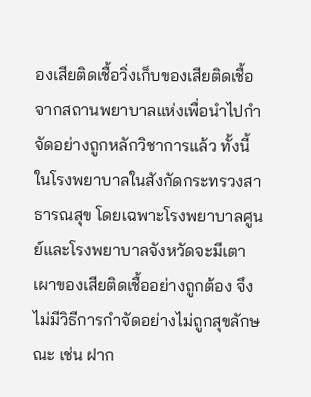องเสียติดเชื้อวิ่งเก็บของเสียติดเชื้อจากสถานพยาบาลแห่งเพื่อนำไปกำจัดอย่างถูกหลักวิชาการแล้ว ทั้งนี้ในโรงพยาบาลในสังกัดกระทรวงสาธารณสุข โดยเฉพาะโรงพยาบาลศูนย์และโรงพยาบาลจังหวัดจะมีเตาเผาของเสียติดเชื้ออย่างถูกต้อง จึงไม่มีวิธีการกำจัดอย่างไม่ถูกสุขลักษณะ เช่น ฝาก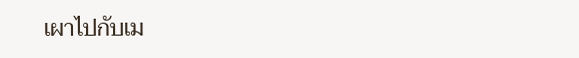เผาไปกับเม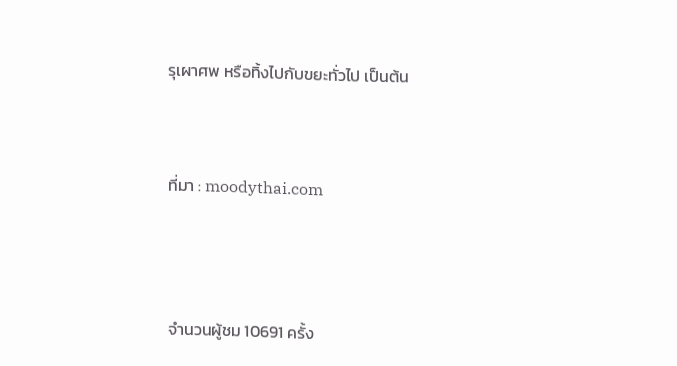รุเผาศพ หรือทิ้งไปกับขยะทั่วไป เป็นต้น



ที่มา : moodythai.com




จำนวนผู้ชม 10691 ครั้ง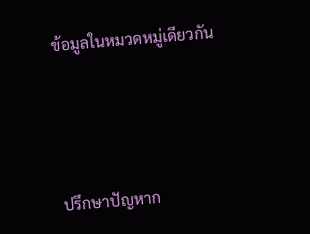ข้อมูลในหมวดหมู่เดียวกัน




ปรึกษาปัญหาก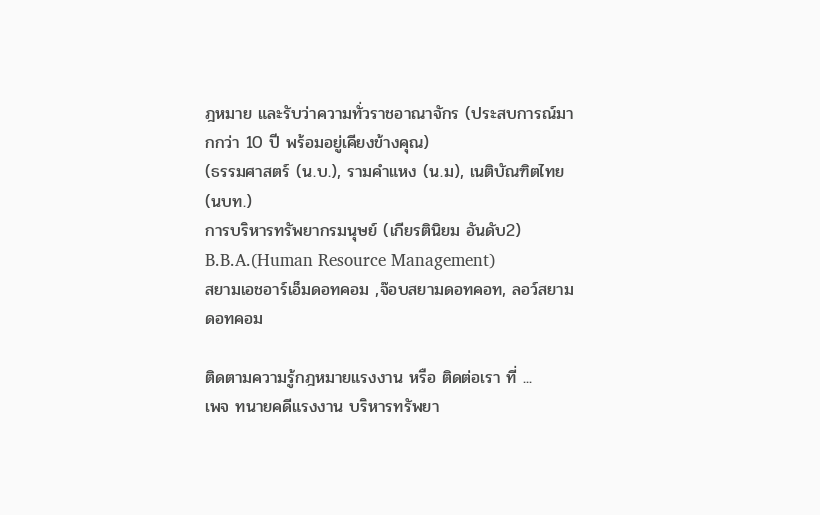ฎหมาย และรับว่าความทั่วราชอาณาจักร (ประสบการณ์มากกว่า 10 ปี พร้อมอยู่เคียงข้างคุณ)
(ธรรมศาสตร์ (น.บ.), รามคำแหง (น.ม), เนติบัณฑิตไทย (นบท.)
การบริหารทรัพยากรมนุษย์ (เกียรตินิยม อันดับ2) B.B.A.(Human Resource Management)
สยามเอชอาร์เอ็มดอทคอม ,จ๊อบสยามดอทคอท, ลอว์สยามดอทคอม

ติดตามความรู้กฎหมายแรงงาน หรือ ติดต่อเรา ที่ ...
เพจ ทนายคดีแรงงาน บริหารทรัพยา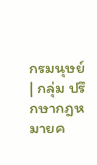กรมนุษย์ | กลุ่ม ปรึกษากฎหมายค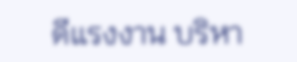ดีแรงงาน บริหา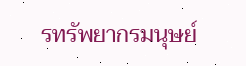รทรัพยากรมนุษย์